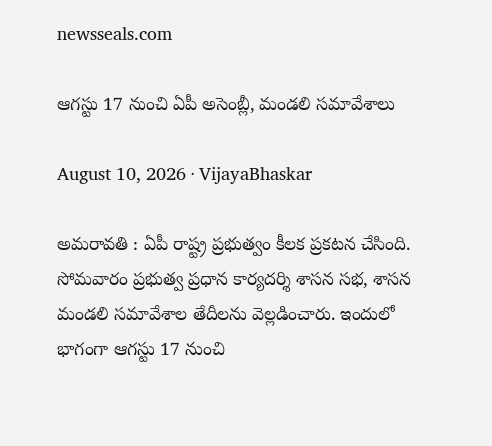newsseals.com

ఆగ‌స్టు 17 నుంచి ఏపీ అసెంబ్లీ, మండ‌లి స‌మావేశాలు

August 10, 2026 · VijayaBhaskar

అమ‌రావ‌తి : ఏపీ రాష్ట్ర ప్ర‌భుత్వం కీల‌క ప్ర‌క‌ట‌న చేసింది. సోమ‌వారం ప్ర‌భుత్వ ప్రధాన కార్య‌ద‌ర్శి శాస‌న స‌భ‌, శాస‌న మండ‌లి స‌మావేశాల తేదీల‌ను వెల్ల‌డించారు. ఇందులో భాగంగా ఆగస్టు 17 నుంచి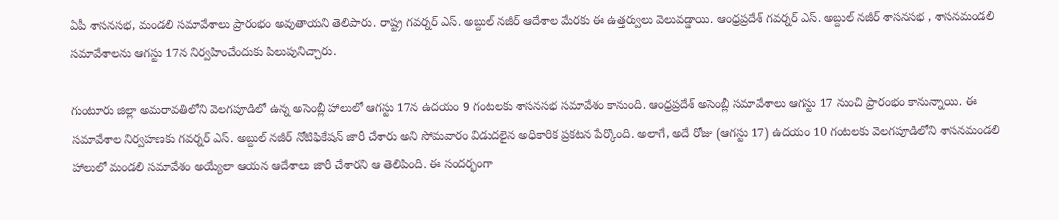ఏపీ శాసనసభ, మండలి సమావేశాలు ప్రారంభం అవుతాయ‌ని తెలిపారు. రాష్ట్ర గవర్నర్ ఎస్. అబ్దుల్ నజీర్ ఆదేశాల మేర‌కు ఈ ఉత్త‌ర్వులు వెలువ‌డ్డాయి. ఆంధ్రప్రదేశ్ గవర్నర్ ఎస్. అబ్దుల్ నజీర్ శాసనసభ , శాసనమండలి సమావేశాలను ఆగస్టు 17న నిర్వహించేందుకు పిలుపునిచ్చారు.

గుంటూరు జిల్లా అమరావతిలోని వెలగపూడిలో ఉన్న అసెంబ్లీ హాలులో ఆగస్టు 17న ఉదయం 9 గంటలకు శాసనసభ సమావేశం కానుంది. ఆంధ్రప్రదేశ్ అసెంబ్లీ సమావేశాలు ఆగస్టు 17 నుంచి ప్రారంభం కానున్నాయి. ఈ సమావేశాల నిర్వహణకు గవర్నర్ ఎస్. అబ్దుల్ నజీర్ నోటిఫికేషన్ జారీ చేశారు అని సోమవారం విడుదలైన అధికారిక ప్రకటన పేర్కొంది. అలాగే, అదే రోజు (ఆగస్టు 17) ఉదయం 10 గంటలకు వెలగపూడిలోని శాసనమండలి హాలులో మండలి సమావేశం అయ్యేలా ఆయన ఆదేశాలు జారీ చేశారని ఆ తెలిపింది. ఈ సంద‌ర్భంగా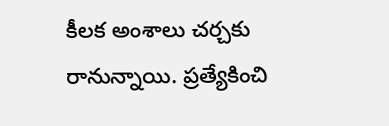కీల‌క అంశాలు చ‌ర్చ‌కు రానున్నాయి. ప్ర‌త్యేకించి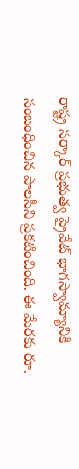రాష్ట్ర స‌ర్కార్ ప్ర‌భుత్వ ప్రైవేట్ భాగ‌స్వామ్యానికి సంబంధించిన పాల‌సీని ప్ర‌క‌టించింది. ఈ మేర‌కు రూ.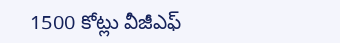1500 కోట్లు వీజీఎఫ్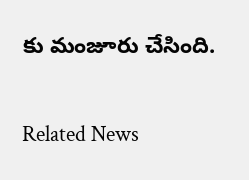కు మంజూరు చేసింది.

Related News